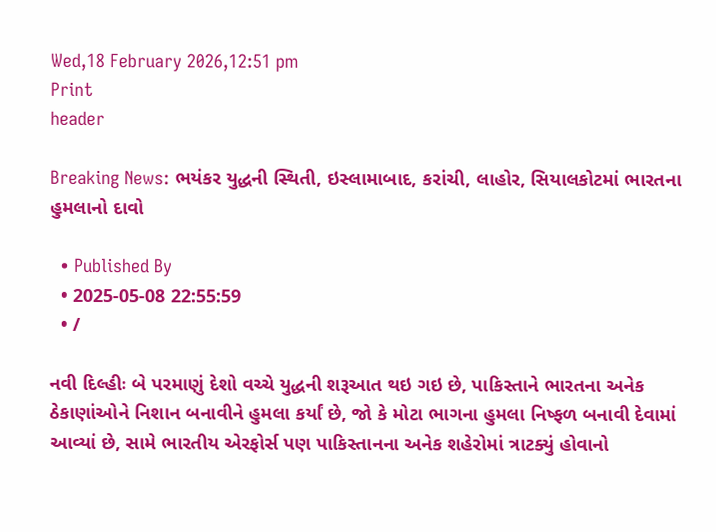Wed,18 February 2026,12:51 pm
Print
header

Breaking News: ભયંકર યુદ્ધની સ્થિતી, ઇસ્લામાબાદ, કરાંચી, લાહોર, સિયાલકોટમાં ભારતના હુમલાનો દાવો

  • Published By
  • 2025-05-08 22:55:59
  • /

નવી દિલ્હીઃ બે પરમાણું દેશો વચ્ચે યુદ્ધની શરૂઆત થઇ ગઇ છે, પાકિસ્તાને ભારતના અનેક ઠેકાણાંઓને નિશાન બનાવીને હુમલા કર્યાં છે, જો કે મોટા ભાગના હુમલા નિષ્ફળ બનાવી દેવામાં આવ્યાં છે, સામે ભારતીય એરફોર્સ પણ પાકિસ્તાનના અનેક શહેરોમાં ત્રાટક્યું હોવાનો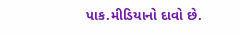પાક.મીડિયાનો દાવો છે.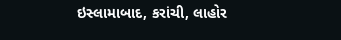ઇસ્લામાબાદ, કરાંચી, લાહોર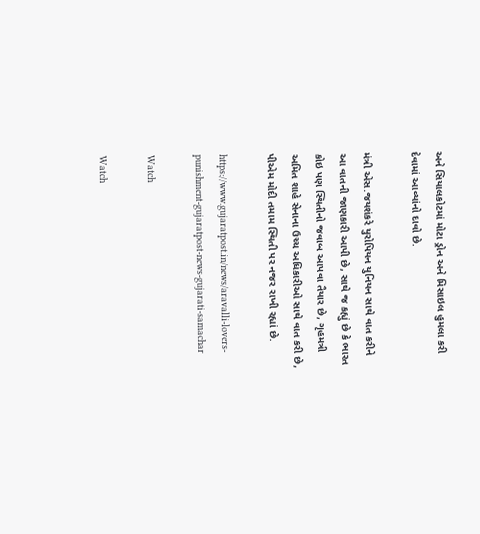અને સિયાલકોટમાં મોટા ડ્રોન અને મિસાઇલ હુમલા કરી દેવામાં આવ્યાંનો દાવો છે.

મંત્રી એસ.જયશંકરે યુરોપિયન યુનિયન સાથે વાત કરીને આ વાતની જાણકારી આપી છે, સાથે જ કહ્યું છે કે ભારત કોઇ પણ સ્થિતીનો જવાબ આપવા તૈયાર છે, ગૃહમત્રી અમિત શાહે સેનાના ઉચ્ચ અધિકારીઓ સાથે વાત કરી છે, પીએમ મોદી તમામ સ્થિતી પર નજર રાખી રહ્યાં છે.

https://www.gujaratpost.in/news/aravalli-lovers-punishment-gujaratpost-news-gujarati-samachar

Watch

Watch